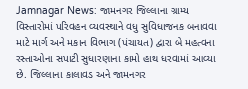Jamnagar News: જામનગર જિલ્લાના ગ્રામ્ય વિસ્તારોમાં પરિવહન વ્યવસ્થાને વધુ સુવિધાજનક બનાવવા માટે માર્ગ અને મકાન વિભાગ (પંચાયત) દ્વારા બે મહત્વના રસ્તાઓના સપાટી સુધારણાના કામો હાથ ધરવામાં આવ્યા છે. જિલ્લાના કાલાવડ અને જામનગર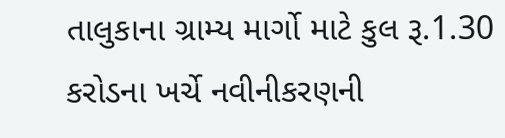તાલુકાના ગ્રામ્ય માર્ગો માટે કુલ રૂ.1.30 કરોડના ખર્ચે નવીનીકરણની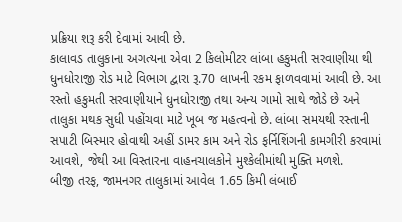પ્રક્રિયા શરૂ કરી દેવામાં આવી છે.
કાલાવડ તાલુકાના અગત્યના એવા 2 કિલોમીટર લાંબા હકુમતી સરવાણીયા થી ધુનધોરાજી રોડ માટે વિભાગ દ્વારા રૂ.70 લાખની રકમ ફાળવવામાં આવી છે. આ રસ્તો હકુમતી સરવાણીયાને ધુનધોરાજી તથા અન્ય ગામો સાથે જોડે છે અને તાલુકા મથક સુધી પહોંચવા માટે ખૂબ જ મહત્વનો છે. લાંબા સમયથી રસ્તાની સપાટી બિસ્માર હોવાથી અહીં ડામર કામ અને રોડ ફર્નિશિંગની કામગીરી કરવામાં આવશે, જેથી આ વિસ્તારના વાહનચાલકોને મુશ્કેલીમાંથી મુક્તિ મળશે.
બીજી તરફ, જામનગર તાલુકામાં આવેલ 1.65 કિમી લંબાઈ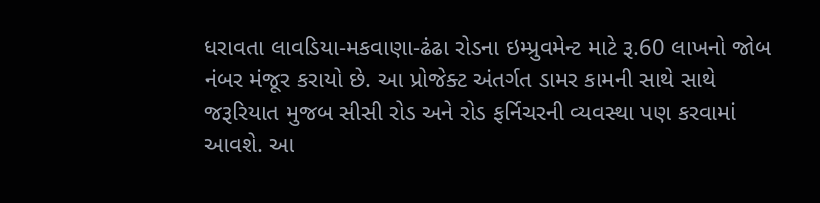ધરાવતા લાવડિયા-મકવાણા-ઢંઢા રોડના ઇમ્પ્રુવમેન્ટ માટે રૂ.60 લાખનો જોબ નંબર મંજૂર કરાયો છે. આ પ્રોજેક્ટ અંતર્ગત ડામર કામની સાથે સાથે જરૂરિયાત મુજબ સીસી રોડ અને રોડ ફર્નિચરની વ્યવસ્થા પણ કરવામાં આવશે. આ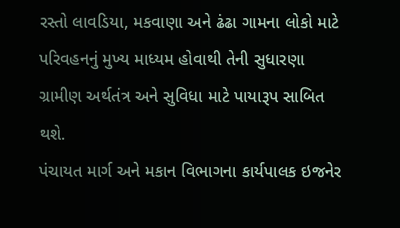રસ્તો લાવડિયા, મકવાણા અને ઢંઢા ગામના લોકો માટે પરિવહનનું મુખ્ય માધ્યમ હોવાથી તેની સુધારણા ગ્રામીણ અર્થતંત્ર અને સુવિધા માટે પાયારૂપ સાબિત થશે.
પંચાયત માર્ગ અને મકાન વિભાગના કાર્યપાલક ઇજનેર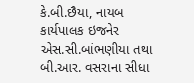કે.બી.છૈયા, નાયબ કાર્યપાલક ઇજનેર એસ.સી.બાંભણીયા તથા બી.આર. વસરાના સીધા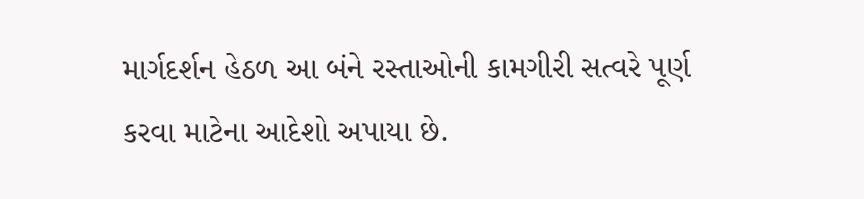માર્ગદર્શન હેઠળ આ બંને રસ્તાઓની કામગીરી સત્વરે પૂર્ણ કરવા માટેના આદેશો અપાયા છે.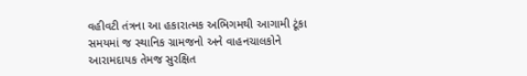વહીવટી તંત્રના આ હકારાત્મક અભિગમથી આગામી ટૂંકા સમયમાં જ સ્થાનિક ગ્રામજનો અને વાહનચાલકોને આરામદાયક તેમજ સુરક્ષિત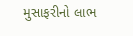મુસાફરીનો લાભ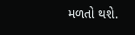મળતો થશે.